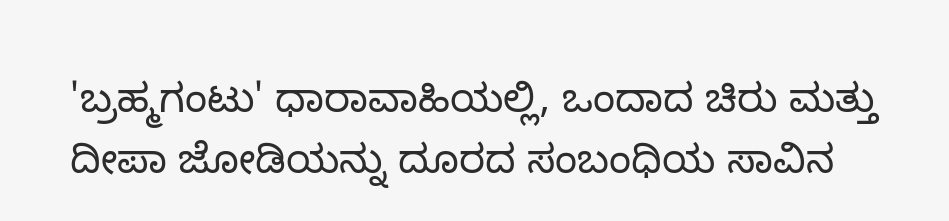'ಬ್ರಹ್ಮಗಂಟು' ಧಾರಾವಾಹಿಯಲ್ಲಿ, ಒಂದಾದ ಚಿರು ಮತ್ತು ದೀಪಾ ಜೋಡಿಯನ್ನು ದೂರದ ಸಂಬಂಧಿಯ ಸಾವಿನ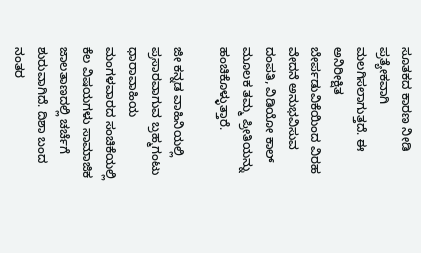ಸೂತಕದ ಕಾರಣ ನೀಡಿ ಪ್ರತ್ಯೇಕವಾಗಿ ಮಲಗಿಸಲಾಗುತ್ತದೆ. ಈ ಅನಿರೀಕ್ಷಿತ ಬೇರ್ಪಡುವಿಕೆಯಿಂದ ವಿರಹ ವೇದನೆ ಅನುಭವಿಸುವ ದಂಪತಿ, ವಿಡಿಯೋ ಕಾಲ್ ಮೂಲಕ ತಮ್ಮ ಪ್ರೀತಿಯನ್ನು ಹಂಚಿಕೊಳ್ಳುತ್ತಾರೆ.

ಜೀ ಕನ್ನಡ ವಾಹಿನಿಯಲ್ಲಿ ಪ್ರಸಾರವಾಗುವ ಬ್ರಹ್ಮಗಂಟು ಧಾರಾವಾಹಿಯ ಮಂಗಳವಾರದ ಸಂಚಿಕೆಯಲ್ಲಿ ಕೆಲ ವಿಷಯಗಳು ಸಾಮಾಜಿಕ ಜಾಲತಾಣದಲ್ಲಿ ಚರ್ಚೆಗೆ ಶುರುವಾಗಿದೆ. ದಿಶಾ ಬಂದ ನಂತರ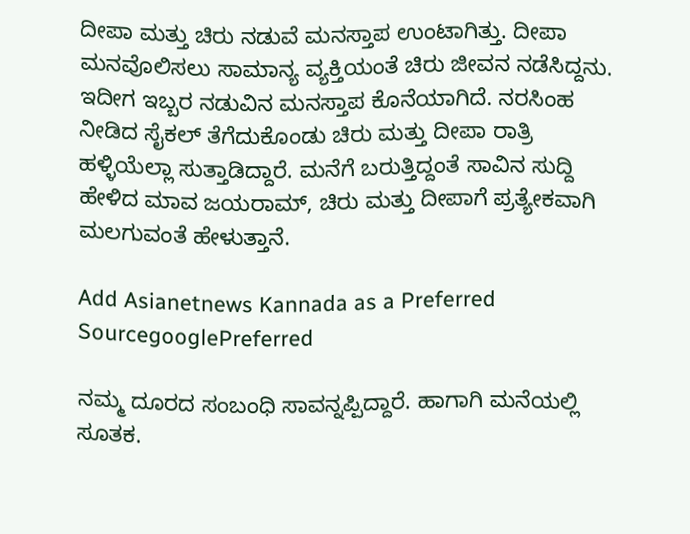ದೀಪಾ ಮತ್ತು ಚಿರು ನಡುವೆ ಮನಸ್ತಾಪ ಉಂಟಾಗಿತ್ತು. ದೀಪಾ ಮನವೊಲಿಸಲು ಸಾಮಾನ್ಯ ವ್ಯಕ್ತಿಯಂತೆ ಚಿರು ಜೀವನ ನಡೆಸಿದ್ದನು. ಇದೀಗ ಇಬ್ಬರ ನಡುವಿನ ಮನಸ್ತಾಪ ಕೊನೆಯಾಗಿದೆ. ನರಸಿಂಹ ನೀಡಿದ ಸೈಕಲ್ ತೆಗೆದುಕೊಂಡು ಚಿರು ಮತ್ತು ದೀಪಾ ರಾತ್ರಿ ಹಳ್ಳಿಯೆಲ್ಲಾ ಸುತ್ತಾಡಿದ್ದಾರೆ. ಮನೆಗೆ ಬರುತ್ತಿದ್ದಂತೆ ಸಾವಿನ ಸುದ್ದಿ ಹೇಳಿದ ಮಾವ ಜಯರಾಮ್, ಚಿರು ಮತ್ತು ದೀಪಾಗೆ ಪ್ರತ್ಯೇಕವಾಗಿ ಮಲಗುವಂತೆ ಹೇಳುತ್ತಾನೆ.

Add Asianetnews Kannada as a Preferred SourcegooglePreferred

ನಮ್ಮ ದೂರದ ಸಂಬಂಧಿ ಸಾವನ್ನಪ್ಪಿದ್ದಾರೆ. ಹಾಗಾಗಿ ಮನೆಯಲ್ಲಿ ಸೂತಕ.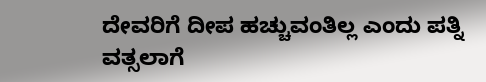ದೇವರಿಗೆ ದೀಪ ಹಚ್ಚುವಂತಿಲ್ಲ ಎಂದು ಪತ್ನಿ ವತ್ಸಲಾಗೆ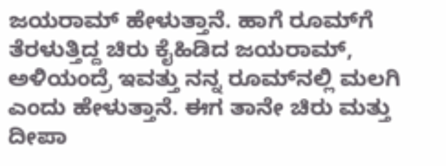ಜಯರಾಮ್ ಹೇಳುತ್ತಾನೆ. ಹಾಗೆ ರೂಮ್‌ಗೆ ತೆರಳುತ್ತಿದ್ದ ಚಿರು ಕೈಹಿಡಿದ ಜಯರಾಮ್, ಅಳಿಯಂದ್ರೆ ಇವತ್ತು ನನ್ನ ರೂಮ್‌ನಲ್ಲಿ ಮಲಗಿ ಎಂದು ಹೇಳುತ್ತಾನೆ. ಈಗ ತಾನೇ ಚಿರು ಮತ್ತು ದೀಪಾ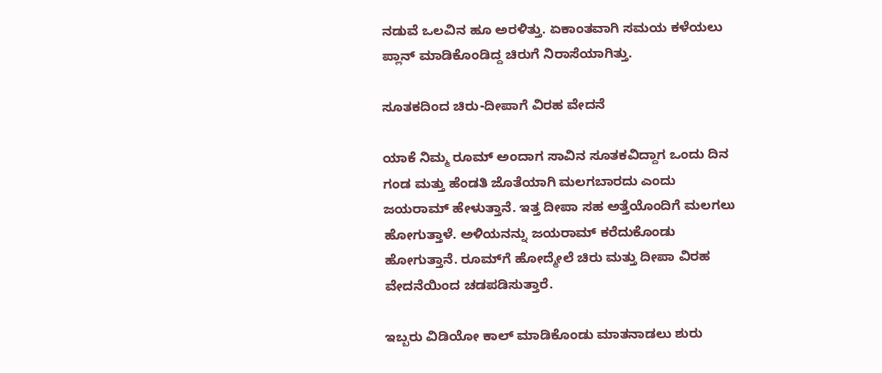ನಡುವೆ ಒಲವಿನ ಹೂ ಅರಳಿತ್ತು. ಏಕಾಂತವಾಗಿ ಸಮಯ ಕಳೆಯಲು ಪ್ಲಾನ್ ಮಾಡಿಕೊಂಡಿದ್ದ ಚಿರುಗೆ ನಿರಾಸೆಯಾಗಿತ್ತು.

ಸೂತಕದಿಂದ ಚಿರು-ದೀಪಾಗೆ ವಿರಹ ವೇದನೆ

ಯಾಕೆ ನಿಮ್ಮ ರೂಮ್ ಅಂದಾಗ ಸಾವಿನ ಸೂತಕವಿದ್ದಾಗ ಒಂದು ದಿನ ಗಂಡ ಮತ್ತು ಹೆಂಡತಿ ಜೊತೆಯಾಗಿ ಮಲಗಬಾರದು ಎಂದು ಜಯರಾಮ್ ಹೇಳುತ್ತಾನೆ. ಇತ್ತ ದೀಪಾ ಸಹ ಅತ್ತೆಯೊಂದಿಗೆ ಮಲಗಲು ಹೋಗುತ್ತಾಳೆ. ಅಳಿಯನನ್ನು ಜಯರಾಮ್ ಕರೆದುಕೊಂಡು ಹೋಗುತ್ತಾನೆ. ರೂಮ್‌ಗೆ ಹೋದ್ಮೇಲೆ ಚಿರು ಮತ್ತು ದೀಪಾ ವಿರಹ ವೇದನೆಯಿಂದ ಚಡಪಡಿಸುತ್ತಾರೆ.

ಇಬ್ಬರು ವಿಡಿಯೋ ಕಾಲ್ ಮಾಡಿಕೊಂಡು ಮಾತನಾಡಲು ಶುರು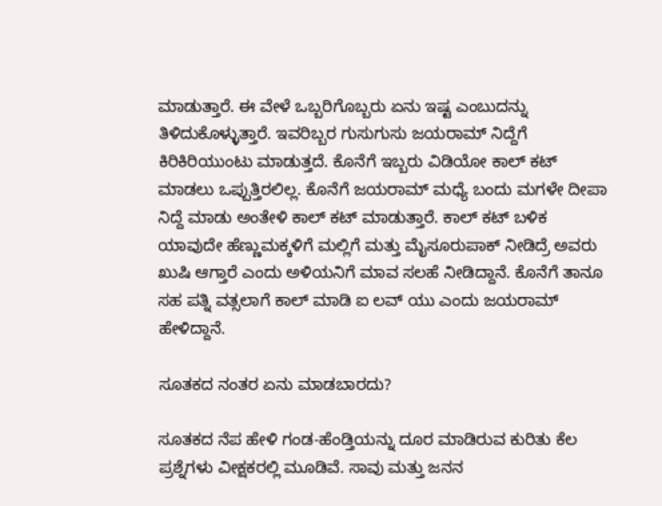ಮಾಡುತ್ತಾರೆ. ಈ ವೇಳೆ ಒಬ್ಬರಿಗೊಬ್ಬರು ಏನು ಇಷ್ಟ ಎಂಬುದನ್ನು ತಿಳಿದುಕೊಳ್ಳುತ್ತಾರೆ. ಇವರಿಬ್ಬರ ಗುಸುಗುಸು ಜಯರಾಮ್ ನಿದ್ದೆಗೆ ಕಿರಿಕಿರಿಯುಂಟು ಮಾಡುತ್ತದೆ. ಕೊನೆಗೆ ಇಬ್ಬರು ವಿಡಿಯೋ ಕಾಲ್ ಕಟ್ ಮಾಡಲು ಒಪ್ಪುತ್ತಿರಲಿಲ್ಲ. ಕೊನೆಗೆ ಜಯರಾಮ್ ಮಧ್ಯೆ ಬಂದು ಮಗಳೇ ದೀಪಾ ನಿದ್ದೆ ಮಾಡು ಅಂತೇಳಿ ಕಾಲ್ ಕಟ್ ಮಾಡುತ್ತಾರೆ. ಕಾಲ್ ಕಟ್ ಬಳಿಕ ಯಾವುದೇ ಹೆಣ್ಣುಮಕ್ಕಳಿಗೆ ಮಲ್ಲಿಗೆ ಮತ್ತು ಮೈಸೂರುಪಾಕ್ ನೀಡಿದ್ರೆ ಅವರು ಖುಷಿ ಆಗ್ತಾರೆ ಎಂದು ಅಳಿಯನಿಗೆ ಮಾವ ಸಲಹೆ ನೀಡಿದ್ದಾನೆ. ಕೊನೆಗೆ ತಾನೂ ಸಹ ಪತ್ನಿ ವತ್ಸಲಾಗೆ ಕಾಲ್ ಮಾಡಿ ಐ ಲವ್ ಯು ಎಂದು ಜಯರಾಮ್ ಹೇಳಿದ್ದಾನೆ.

ಸೂತಕದ ನಂತರ ಏನು ಮಾಡಬಾರದು?

ಸೂತಕದ ನೆಪ ಹೇಳಿ ಗಂಡ-ಹೆಂಡ್ತಿಯನ್ನು ದೂರ ಮಾಡಿರುವ ಕುರಿತು ಕೆಲ ಪ್ರಶ್ನೆಗಳು ವೀಕ್ಷಕರಲ್ಲಿ ಮೂಡಿವೆ. ಸಾವು ಮತ್ತು ಜನನ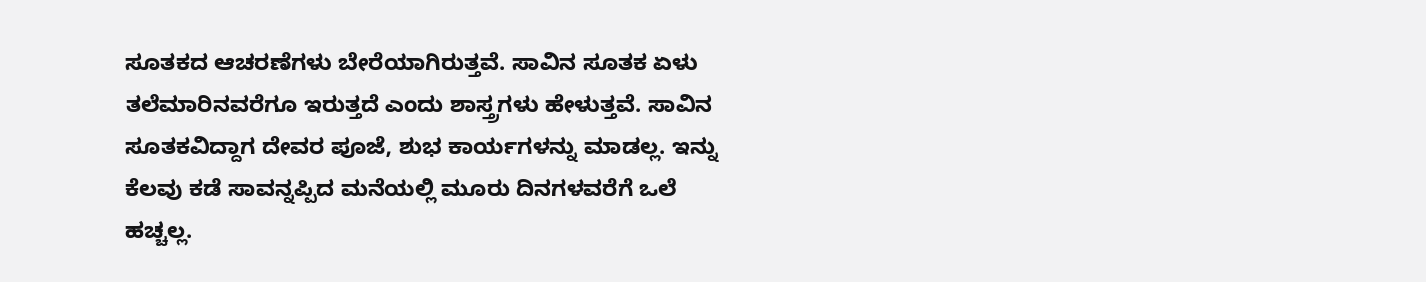ಸೂತಕದ ಆಚರಣೆಗಳು ಬೇರೆಯಾಗಿರುತ್ತವೆ. ಸಾವಿನ ಸೂತಕ ಏಳು ತಲೆಮಾರಿನವರೆಗೂ ಇರುತ್ತದೆ ಎಂದು ಶಾಸ್ತ್ರಗಳು ಹೇಳುತ್ತವೆ. ಸಾವಿನ ಸೂತಕವಿದ್ದಾಗ ದೇವರ ಪೂಜೆ, ಶುಭ ಕಾರ್ಯಗಳನ್ನು ಮಾಡಲ್ಲ. ಇನ್ನು ಕೆಲವು ಕಡೆ ಸಾವನ್ನಪ್ಪಿದ ಮನೆಯಲ್ಲಿ ಮೂರು ದಿನಗಳವರೆಗೆ ಒಲೆ ಹಚ್ಚಲ್ಲ.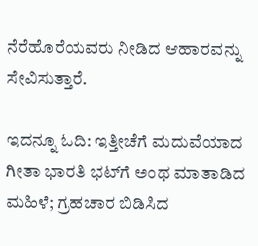ನೆರೆಹೊರೆಯವರು ನೀಡಿದ ಆಹಾರವನ್ನು ಸೇವಿಸುತ್ತಾರೆ.

ಇದನ್ನೂ ಓದಿ: ಇತ್ತೀಚೆಗೆ ಮದುವೆಯಾದ ಗೀತಾ ಭಾರತಿ ಭಟ್‌ಗೆ ಅಂಥ ಮಾತಾಡಿದ ಮಹಿಳೆ; ಗ್ರಹಚಾರ ಬಿಡಿಸಿದ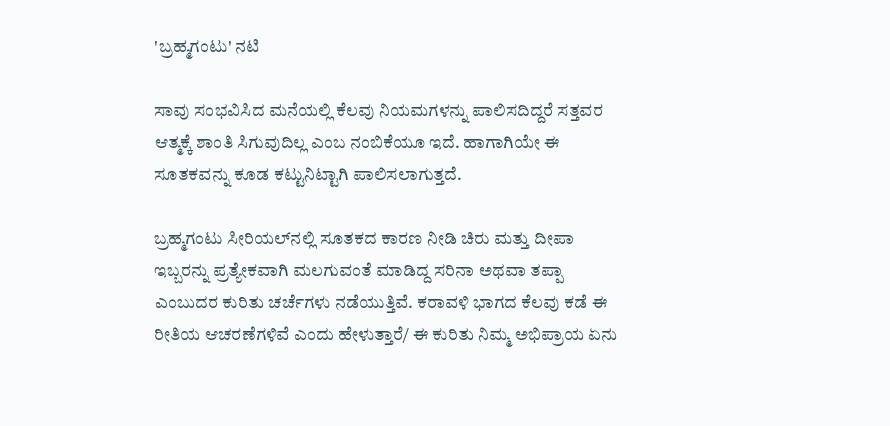'ಬ್ರಹ್ಮಗಂಟು' ನಟಿ

ಸಾವು ಸಂಭವಿಸಿದ ಮನೆಯಲ್ಲಿ ಕೆಲವು ನಿಯಮಗಳನ್ನು ಪಾಲಿಸದಿದ್ದರೆ ಸತ್ತವರ ಆತ್ಮಕ್ಕೆ ಶಾಂತಿ ಸಿಗುವುದಿಲ್ಲ ಎಂಬ ನಂಬಿಕೆಯೂ ಇದೆ. ಹಾಗಾಗಿಯೇ ಈ ಸೂತಕವನ್ನು ಕೂಡ ಕಟ್ಟುನಿಟ್ಟಾಗಿ ಪಾಲಿಸಲಾಗುತ್ತದೆ.

ಬ್ರಹ್ಮಗಂಟು ಸೀರಿಯಲ್‌ನಲ್ಲಿ ಸೂತಕದ ಕಾರಣ ನೀಡಿ ಚಿರು ಮತ್ತು ದೀಪಾ ಇಬ್ಬರನ್ನು ಪ್ರತ್ಯೇಕವಾಗಿ ಮಲಗುವಂತೆ ಮಾಡಿದ್ದ ಸರಿನಾ ಅಥವಾ ತಪ್ಪಾ ಎಂಬುದರ ಕುರಿತು ಚರ್ಚೆಗಳು ನಡೆಯುತ್ತಿವೆ. ಕರಾವಳಿ ಭಾಗದ ಕೆಲವು ಕಡೆ ಈ ರೀತಿಯ ಆಚರಣೆಗಳಿವೆ ಎಂದು ಹೇಳುತ್ತಾರೆ/ ಈ ಕುರಿತು ನಿಮ್ಮ ಅಭಿಪ್ರಾಯ ಏನು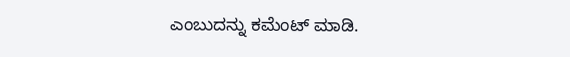ಎಂಬುದನ್ನು ಕಮೆಂಟ್ ಮಾಡಿ.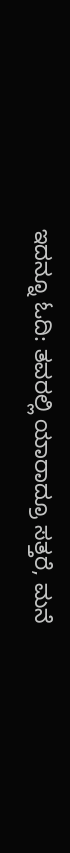ಇದನ್ನೂ ಓದಿ: ತವರಲ್ಲಿ ಯಾರಾದ್ರೂ ಸತ್ತರೆ, ಮನೆ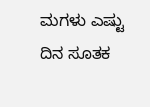ಮಗಳು ಎಷ್ಟು ದಿನ ಸೂತಕ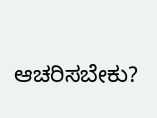ಆಚರಿಸಬೇಕು?